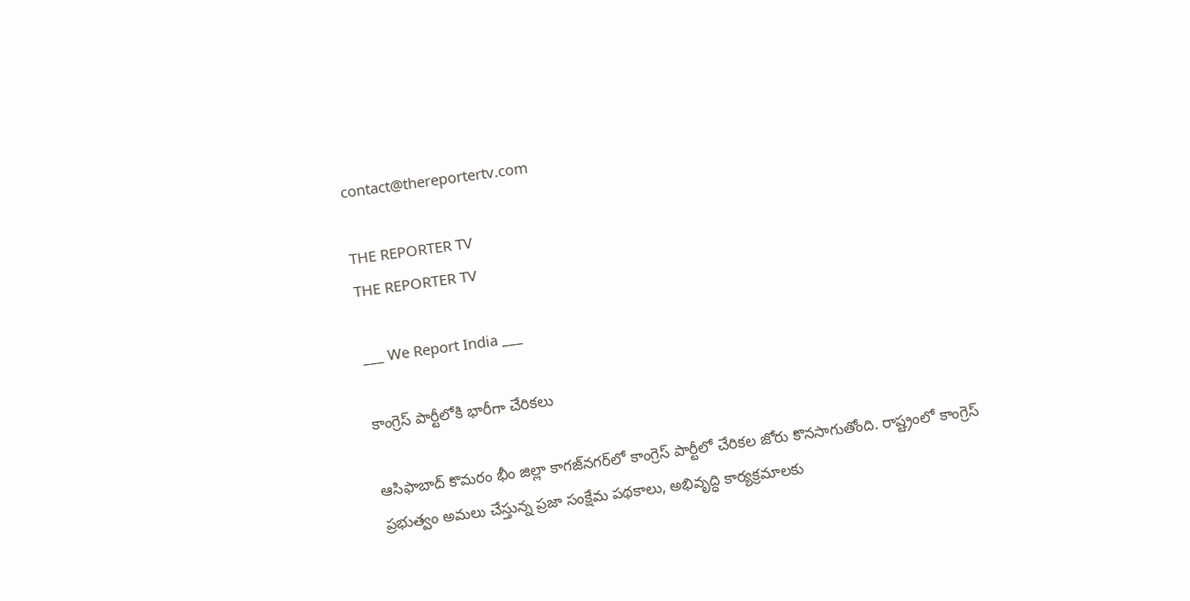contact@thereportertv.com

THE REPORTER TV
THE REPORTER TV

___ We Report India ___

కాంగ్రెస్ పార్టీలోకి భారీగా చేరికలు

ఆసిఫాబాద్ కొమరం భీం జిల్లా కాగజ్‌నగర్‌లో కాంగ్రెస్ పార్టీలో చేరికల జోరు కొనసాగుతోంది. రాష్ట్రంలో కాంగ్రెస్ ప్రభుత్వం అమలు చేస్తున్న ప్రజా సంక్షేమ పథకాలు, అభివృద్ధి కార్యక్రమాలకు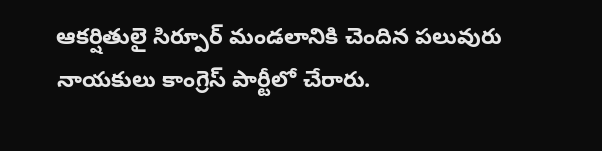ఆకర్షితులై సిర్పూర్ మండలానికి చెందిన పలువురు నాయకులు కాంగ్రెస్ పార్టీలో చేరారు.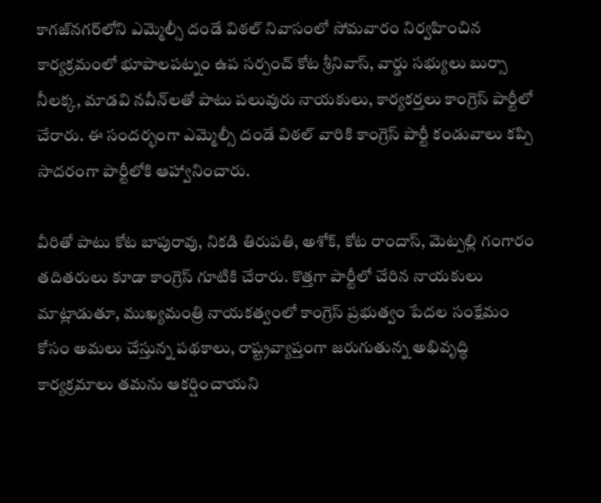కాగజ్‌నగర్‌లోని ఎమ్మెల్సీ దండే విఠల్ నివాసంలో సోమవారం నిర్వహించిన కార్యక్రమంలో భూపాలపట్నం ఉప సర్పంచ్ కోట శ్రీనివాస్, వార్డు సభ్యులు బుర్సా నీలక్క, మాడవి నవీన్‌లతో పాటు పలువురు నాయకులు, కార్యకర్తలు కాంగ్రెస్ పార్టీలో చేరారు. ఈ సందర్భంగా ఎమ్మెల్సీ దండే విఠల్ వారికి కాంగ్రెస్ పార్టీ కండువాలు కప్పి సాదరంగా పార్టీలోకి ఆహ్వానించారు.

వీరితో పాటు కోట బాపురావు, నికడి తిరుపతి, అశోక్, కోట రాందాస్, మెట్పల్లి గంగారం తదితరులు కూడా కాంగ్రెస్ గూటికి చేరారు. కొత్తగా పార్టీలో చేరిన నాయకులు మాట్లాడుతూ, ముఖ్యమంత్రి నాయకత్వంలో కాంగ్రెస్ ప్రభుత్వం పేదల సంక్షేమం కోసం అమలు చేస్తున్న పథకాలు, రాష్ట్రవ్యాప్తంగా జరుగుతున్న అభివృద్ధి కార్యక్రమాలు తమను ఆకర్షించాయని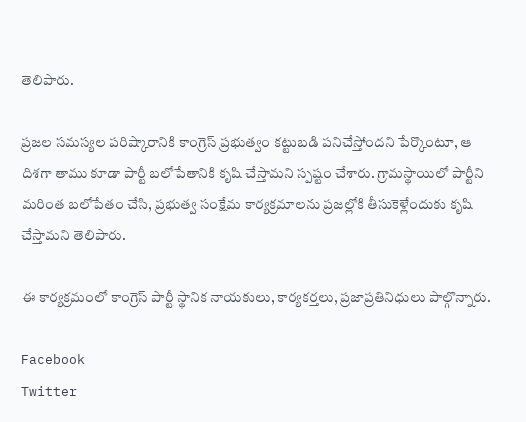తెలిపారు.

ప్రజల సమస్యల పరిష్కారానికి కాంగ్రెస్ ప్రభుత్వం కట్టుబడి పనిచేస్తోందని పేర్కొంటూ, ఆ దిశగా తాము కూడా పార్టీ బలోపేతానికి కృషి చేస్తామని స్పష్టం చేశారు. గ్రామస్థాయిలో పార్టీని మరింత బలోపేతం చేసి, ప్రభుత్వ సంక్షేమ కార్యక్రమాలను ప్రజల్లోకి తీసుకెళ్లేందుకు కృషి చేస్తామని తెలిపారు.

ఈ కార్యక్రమంలో కాంగ్రెస్ పార్టీ స్థానిక నాయకులు, కార్యకర్తలు, ప్రజాప్రతినిధులు పాల్గొన్నారు.

Facebook
Twitter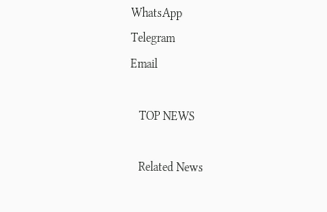WhatsApp
Telegram
Email

   TOP NEWS

   Related News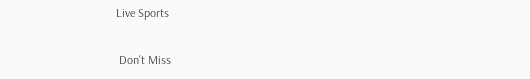Live Sports

 Don't Miss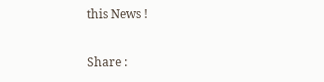this News !

Share :